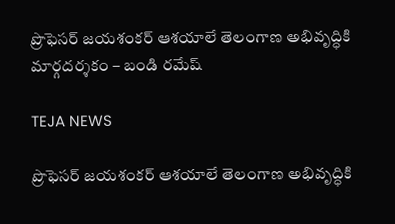ప్రొఫెసర్ జయశంకర్ ఆశయాలే తెలంగాణ అభివృద్ధికి మార్గదర్శకం – బండి రమేష్

TEJA NEWS

ప్రొఫెసర్ జయశంకర్ ఆశయాలే తెలంగాణ అభివృద్ధికి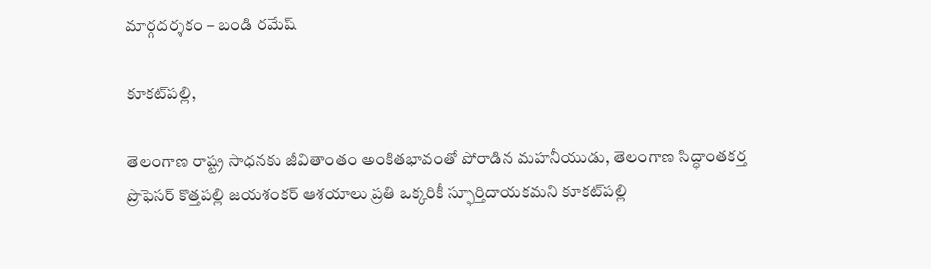మార్గదర్శకం – బండి రమేష్

కూకట్‌పల్లి,

తెలంగాణ రాష్ట్ర సాధనకు జీవితాంతం అంకితభావంతో పోరాడిన మహనీయుడు, తెలంగాణ సిద్ధాంతకర్త ప్రొఫెసర్ కొత్తపల్లి జయశంకర్ ఆశయాలు ప్రతి ఒక్కరికీ స్ఫూర్తిదాయకమని కూకట్‌పల్లి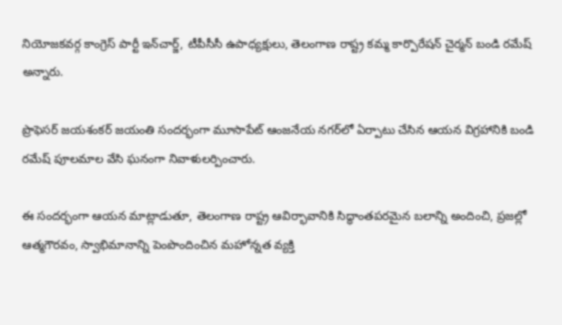నియోజకవర్గ కాంగ్రెస్ పార్టీ ఇన్‌చార్జ్, టీపీసీసీ ఉపాధ్యక్షులు, తెలంగాణ రాష్ట్ర కమ్మ కార్పొరేషన్ చైర్మన్ బండి రమేష్ అన్నారు.

ప్రొఫెసర్ జయశంకర్ జయంతి సందర్భంగా మూసాపేట్ ఆంజనేయ నగర్‌లో ఏర్పాటు చేసిన ఆయన విగ్రహానికి బండి రమేష్ పూలమాల వేసి ఘనంగా నివాళులర్పించారు.

ఈ సందర్భంగా ఆయన మాట్లాడుతూ, తెలంగాణ రాష్ట్ర ఆవిర్భావానికి సిద్ధాంతపరమైన బలాన్ని అందించి, ప్రజల్లో ఆత్మగౌరవం, స్వాభిమానాన్ని పెంపొందించిన మహోన్నత వ్యక్తి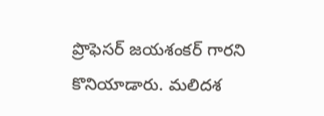ప్రొఫెసర్ జయశంకర్ గారని కొనియాడారు. మలిదశ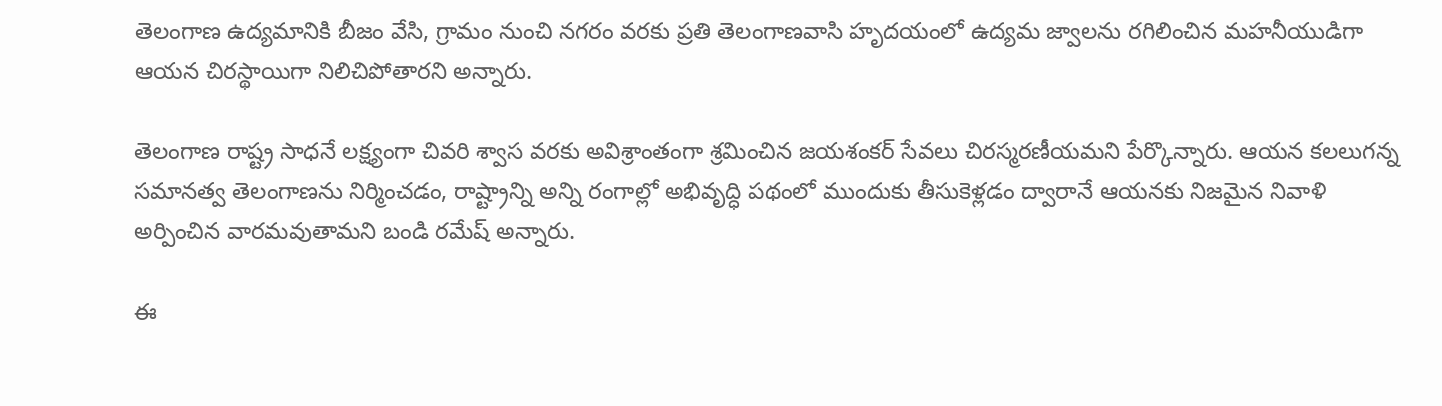తెలంగాణ ఉద్యమానికి బీజం వేసి, గ్రామం నుంచి నగరం వరకు ప్రతి తెలంగాణవాసి హృదయంలో ఉద్యమ జ్వాలను రగిలించిన మహనీయుడిగా ఆయన చిరస్థాయిగా నిలిచిపోతారని అన్నారు.

తెలంగాణ రాష్ట్ర సాధనే లక్ష్యంగా చివరి శ్వాస వరకు అవిశ్రాంతంగా శ్రమించిన జయశంకర్ సేవలు చిరస్మరణీయమని పేర్కొన్నారు. ఆయన కలలుగన్న సమానత్వ తెలంగాణను నిర్మించడం, రాష్ట్రాన్ని అన్ని రంగాల్లో అభివృద్ధి పథంలో ముందుకు తీసుకెళ్లడం ద్వారానే ఆయనకు నిజమైన నివాళి అర్పించిన వారమవుతామని బండి రమేష్ అన్నారు.

ఈ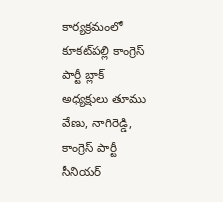కార్యక్రమంలో కూకట్‌పల్లి కాంగ్రెస్ పార్టీ బ్లాక్ అధ్యక్షులు తూము వేణు, నాగిరెడ్డి, కాంగ్రెస్ పార్టీ సీనియర్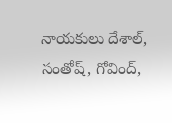నాయకులు దేశాల్, సంతోష్, గోవింద్,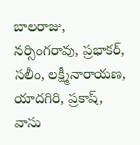బాలరాజు, నర్సింగరావు, ప్రభాకర్, సలీం, లక్ష్మీనారాయణ, యాదగిరి, ప్రకాష్, వాసు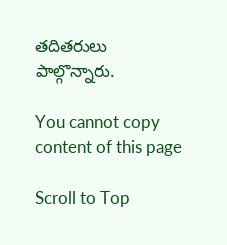తదితరులు పాల్గొన్నారు.

You cannot copy content of this page

Scroll to Top